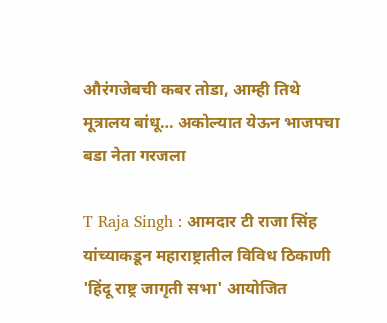औरंगजेबची कबर तोडा, आम्ही तिथे मूत्रालय बांधू… अकोल्यात येऊन भाजपचा बडा नेता गरजला

T Raja Singh : आमदार टी राजा सिंह यांच्याकडून महाराष्ट्रातील विविध ठिकाणी 'हिंदू राष्ट्र जागृती सभा' आयोजित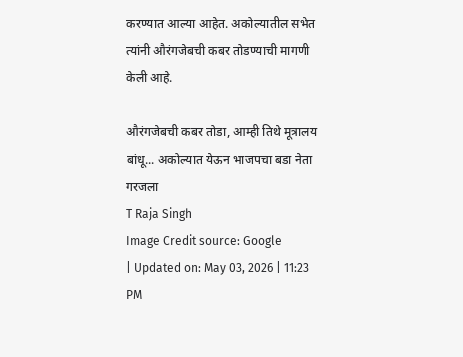करण्यात आल्या आहेत. अकोल्यातील सभेत त्यांनी औरंगजेबची कबर तोडण्याची मागणी केली आहे.

औरंगजेबची कबर तोडा, आम्ही तिथे मूत्रालय बांधू... अकोल्यात येऊन भाजपचा बडा नेता गरजला
T Raja Singh
Image Credit source: Google
| Updated on: May 03, 2026 | 11:23 PM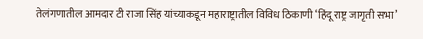तेलंगणातील आमदार टी राजा सिंह यांच्याकडून महाराष्ट्रातील विविध ठिकाणी ‘हिंदू राष्ट्र जागृती सभा’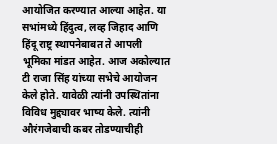आयोजित करण्यात आल्या आहेत. या सभांमध्ये हिंदुत्व, लव्ह जिहाद आणि हिंदू राष्ट्र स्थापनेबाबत ते आपली भूमिका मांडत आहेत. आज अकोल्यात टी राजा सिंह यांच्या सभेचे आयोजन केले होते. यावेळी त्यांनी उपस्थितांना विविध मुद्द्यावर भाष्य केले. त्यांनी औरंगजेबाची कबर तोडण्याचीही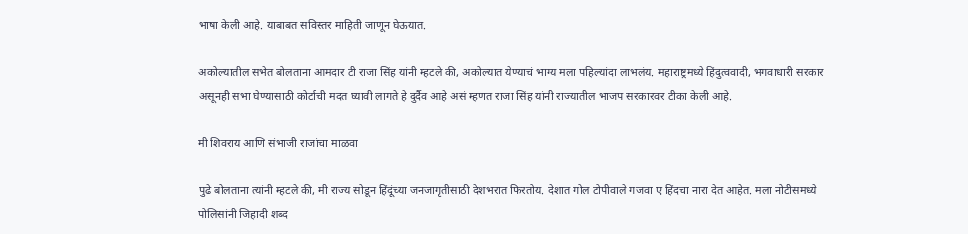भाषा केली आहे. याबाबत सविस्तर माहिती जाणून घेऊयात.

अकोल्यातील सभेत बोलताना आमदार टी राजा सिंह यांनी म्हटले की, अकोल्यात येण्याचं भाग्य मला पहिल्यांदा लाभलंय. महाराष्ट्रमध्ये हिंदुत्ववादी, भगवाधारी सरकार असूनही सभा घेण्यासाठी कोर्टाची मदत घ्यावी लागते हे दुर्दैव आहे असं म्हणत राजा सिंह यांनी राज्यातील भाजप सरकारवर टीका केली आहे.

मी शिवराय आणि संभाजी राजांचा माळवा

पुढे बोलताना त्यांनी म्हटले की, मी राज्य सोडून हिंदूंच्या जनजागृतीसाठी देशभरात फिरतोय. देशात गोल टोपीवाले गजवा ए हिंदचा नारा देत आहेत. मला नोटीसमध्ये पोलिसांनी जिहादी शब्द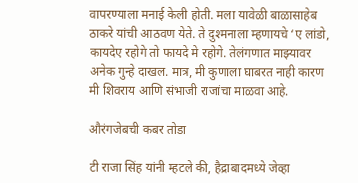वापरण्याला मनाई केली होती. मला यावेळी बाळासाहेब ठाकरे यांची आठवण येते. ते दुश्मनाला म्हणायचे ‘ए लांडो, कायदेए रहोगे तो फायदे मे रहोगे. तेलंगणात माझ्यावर अनेक गुन्हे दाखल. मात्र, मी कुणाला घाबरत नाही कारण मी शिवराय आणि संभाजी राजांचा माळवा आहे.

औरंगजेबची कबर तोडा

टी राजा सिंह यांनी म्हटले की, हैद्राबादमध्ये जेव्हा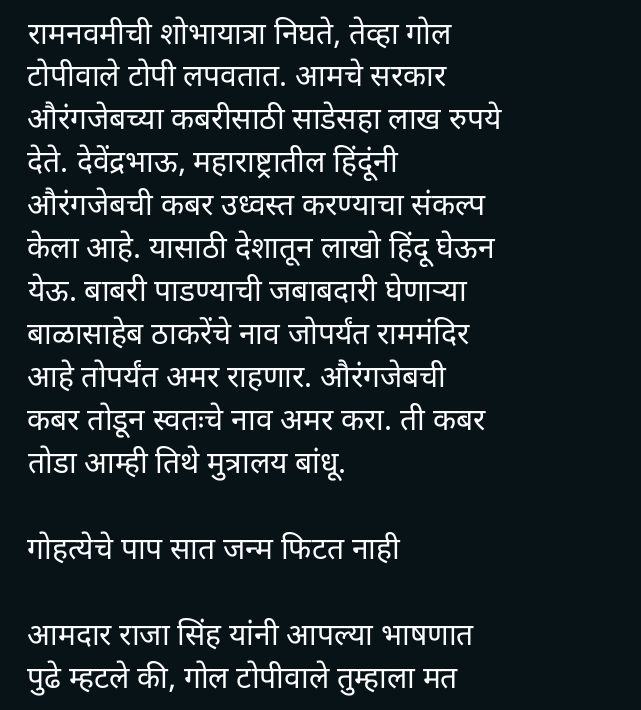रामनवमीची शोभायात्रा निघते, तेव्हा गोल टोपीवाले टोपी लपवतात. आमचे सरकार औरंगजेबच्या कबरीसाठी साडेसहा लाख रुपये देते. देवेंद्रभाऊ, महाराष्ट्रातील हिंदूंनी औरंगजेबची कबर उध्वस्त करण्याचा संकल्प केला आहे. यासाठी देशातून लाखो हिंदू घेऊन येऊ. बाबरी पाडण्याची जबाबदारी घेणाऱ्या बाळासाहेब ठाकरेंचे नाव जोपर्यंत राममंदिर आहे तोपर्यंत अमर राहणार. औरंगजेबची कबर तोडून स्वतःचे नाव अमर करा. ती कबर तोडा आम्ही तिथे मुत्रालय बांधू.

गोहत्येचे पाप सात जन्म फिटत नाही

आमदार राजा सिंह यांनी आपल्या भाषणात पुढे म्हटले की, गोल टोपीवाले तुम्हाला मत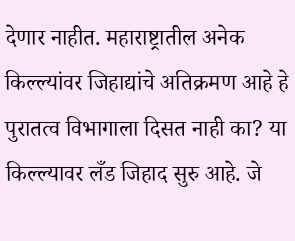देणार नाहीत. महाराष्ट्रातील अनेक किल्ल्यांवर जिहाद्यांचे अतिक्रमण आहे हे पुरातत्व विभागाला दिसत नाही का? या किल्ल्यावर लँड जिहाद सुरु आहे. जे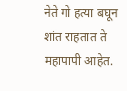नेते गो हत्या बघून शांत राहतात ते महापापी आहेत.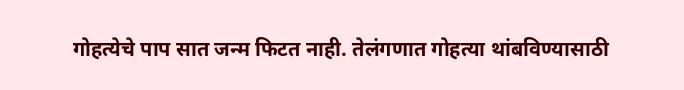गोहत्येचे पाप सात जन्म फिटत नाही. तेलंगणात गोहत्या थांबविण्यासाठी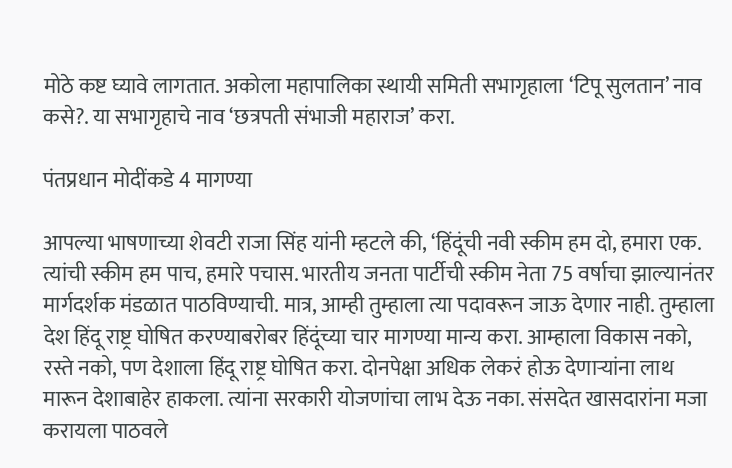मोठे कष्ट घ्यावे लागतात. अकोला महापालिका स्थायी समिती सभागृहाला ‘टिपू सुलतान’ नाव कसे?. या सभागृहाचे नाव ‘छत्रपती संभाजी महाराज’ करा.

पंतप्रधान मोदींकडे 4 मागण्या

आपल्या भाषणाच्या शेवटी राजा सिंह यांनी म्हटले की, ‘हिंदूंची नवी स्कीम हम दो, हमारा एक. त्यांची स्कीम हम पाच, हमारे पचास. भारतीय जनता पार्टीची स्कीम नेता 75 वर्षाचा झाल्यानंतर मार्गदर्शक मंडळात पाठविण्याची. मात्र, आम्ही तुम्हाला त्या पदावरून जाऊ देणार नाही. तुम्हाला देश हिंदू राष्ट्र घोषित करण्याबरोबर हिंदूंच्या चार मागण्या मान्य करा. आम्हाला विकास नको, रस्ते नको, पण देशाला हिंदू राष्ट्र घोषित करा. दोनपेक्षा अधिक लेकरं होऊ देणाऱ्यांना लाथ मारून देशाबाहेर हाकला. त्यांना सरकारी योजणांचा लाभ देऊ नका. संसदेत खासदारांना मजा करायला पाठवले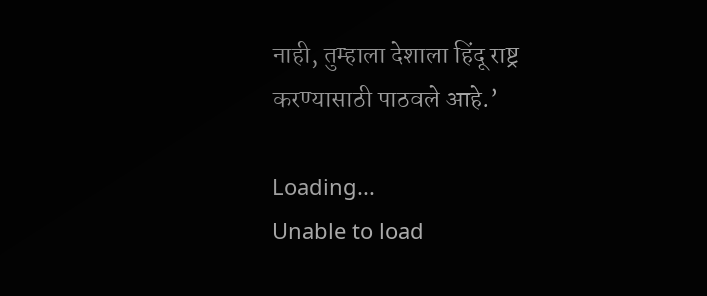नाही, तुम्हाला देशाला हिंदू राष्ट्र करण्यासाठी पाठवले आहे.’

Loading...
Unable to load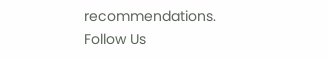recommendations.
Follow Us